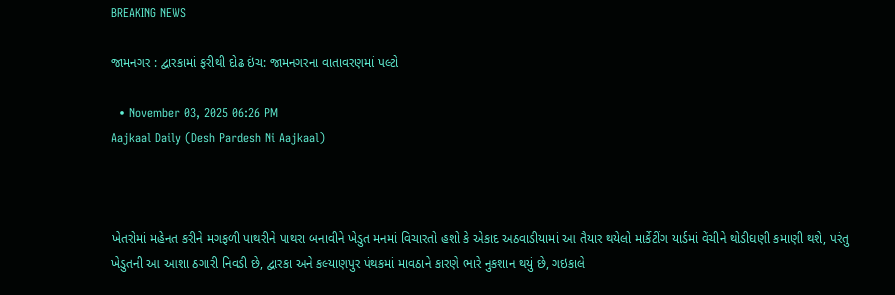BREAKING NEWS

જામનગર : દ્વારકામાં ફરીથી દોઢ ઇંચ: જામનગરના વાતાવરણમાં પલ્ટો

  • November 03, 2025 06:26 PM
Aajkaal Daily (Desh Pardesh Ni Aajkaal)



ખેતરોમાં મહેનત કરીને મગફળી પાથરીને પાથરા બનાવીને ખેડુત મનમાં વિચારતો હશો કે એકાદ અઠવાડીયામાં આ તૈયાર થયેલો માર્કેટીંગ યાર્ડમાં વેંચીને થોડીઘણી કમાણી થશે, પરંતુ ખેડુતની આ આશા ઠગારી નિવડી છે, દ્વારકા અને કલ્યાણપુર પંથકમાં માવઠાને કારણે ભારે નુકશાન થયું છે, ગઇકાલે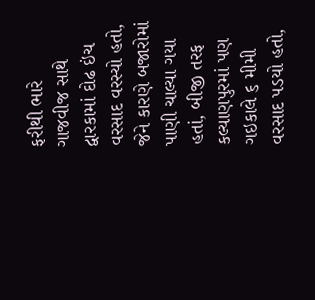ફરીથી ભારે ગાજવીજ સાથે દ્વારકામાં દોઢ ઇંચ વરસાદ વરસ્યો હતો, જેને કારણે બજારોમાં પાણી ચાલ્યા ગયા હતાં, બીજી તરફ કલ્યાણપુરમાં પણ ગઇકાલે ૬ મીમી વરસાદ પડયો હતો,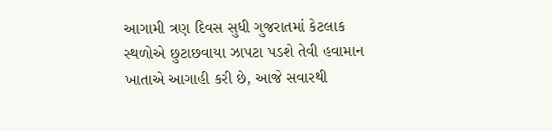આગામી ત્રણ દિવસ સુધી ગુજરાતમાં કેટલાક સ્થળોએ છુટાછવાયા ઝાપટા પડશે તેવી હવામાન ખાતાએ આગાહી કરી છે, આજે સવારથી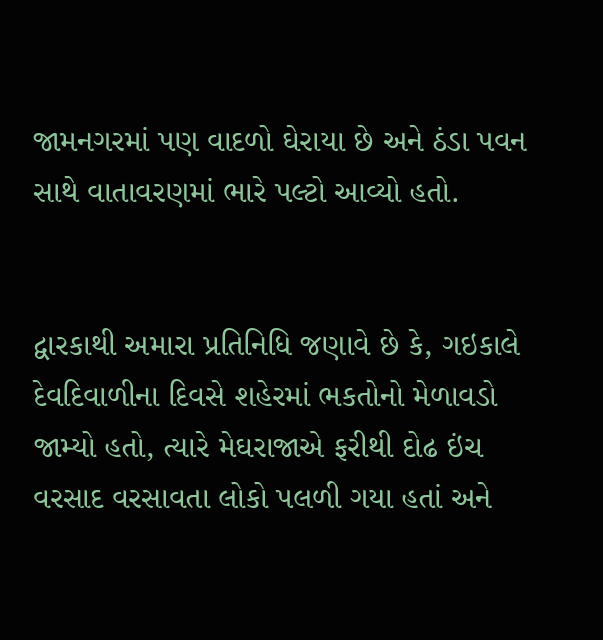જામનગરમાં પણ વાદળો ઘેરાયા છે અને ઠંડા પવન સાથે વાતાવરણમાં ભારે પલ્ટો આવ્યો હતો.


દ્વારકાથી અમારા પ્રતિનિધિ જણાવે છે કે, ગઇકાલે દેવદિવાળીના દિવસે શહેરમાં ભકતોનો મેળાવડો જામ્યો હતો, ત્યારે મેઘરાજાએ ફરીથી દોઢ ઇંચ વરસાદ વરસાવતા લોકો પલળી ગયા હતાં અને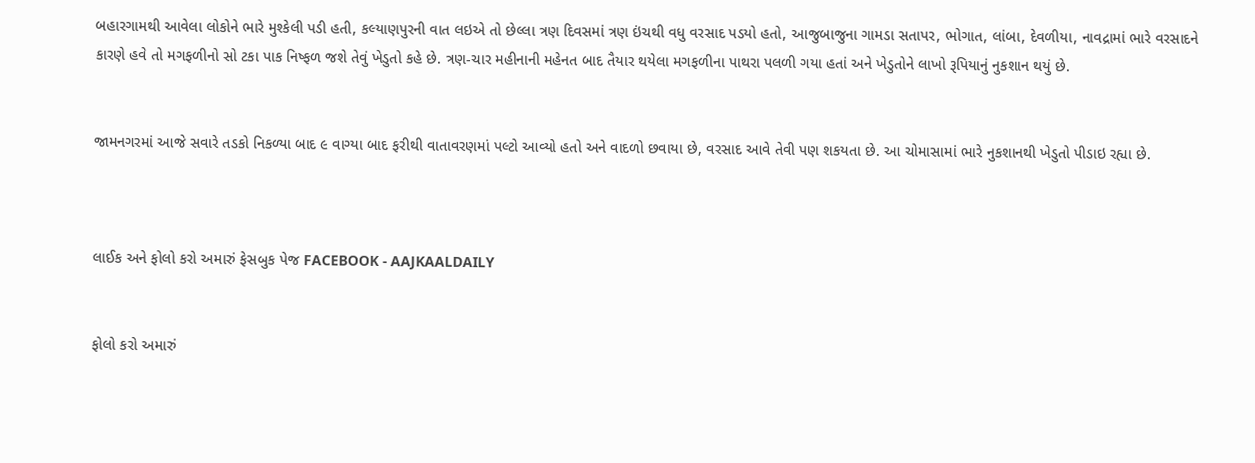બહારગામથી આવેલા લોકોને ભારે મુશ્કેલી પડી હતી, કલ્યાણપુરની વાત લઇએ તો છેલ્લા ત્રણ દિવસમાં ત્રણ ઇંચથી વધુ વરસાદ પડયો હતો, આજુબાજુના ગામડા સતાપર, ભોગાત, લાંબા, દેવળીયા, નાવદ્રામાં ભારે વરસાદને કારણે હવે તો મગફળીનો સો ટકા પાક નિષ્ફળ જશે તેવું ખેડુતો કહે છે. ત્રણ-ચાર મહીનાની મહેનત બાદ તૈયાર થયેલા મગફળીના પાથરા પલળી ગયા હતાં અને ખેડુતોને લાખો રૂપિયાનું નુકશાન થયું છે.


જામનગરમાં આજે સવારે તડકો નિકળ્યા બાદ ૯ વાગ્યા બાદ ફરીથી વાતાવરણમાં પલ્ટો આવ્યો હતો અને વાદળો છવાયા છે, વરસાદ આવે તેવી પણ શકયતા છે. આ ચોમાસામાં ભારે નુકશાનથી ખેડુતો પીડાઇ રહ્યા છે.



લાઈક અને ફોલો કરો અમારું ફેસબુક પેજ FACEBOOK - AAJKAALDAILY


ફોલો કરો અમારું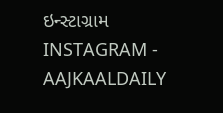ઇન્સ્ટાગ્રામ INSTAGRAM - AAJKAALDAILY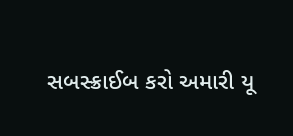સબસ્ક્રાઈબ કરો અમારી યૂ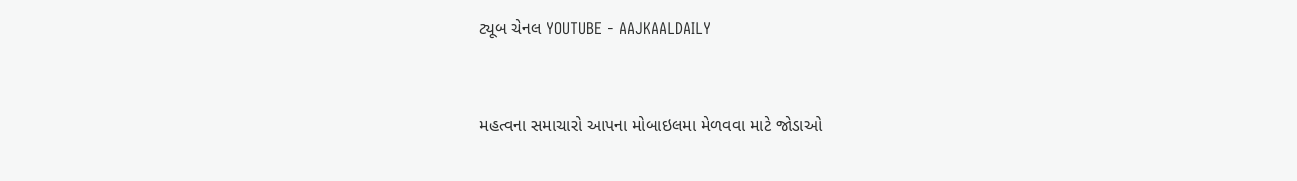ટ્યૂબ ચેનલ YOUTUBE - AAJKAALDAILY


મહત્વના સમાચારો આપના મોબાઇલમા મેળવવા માટે જોડાઓ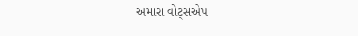અમારા વોટ્સએપ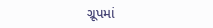ગ્રૂપમાં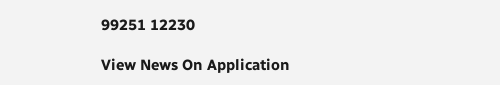99251 12230

View News On Application